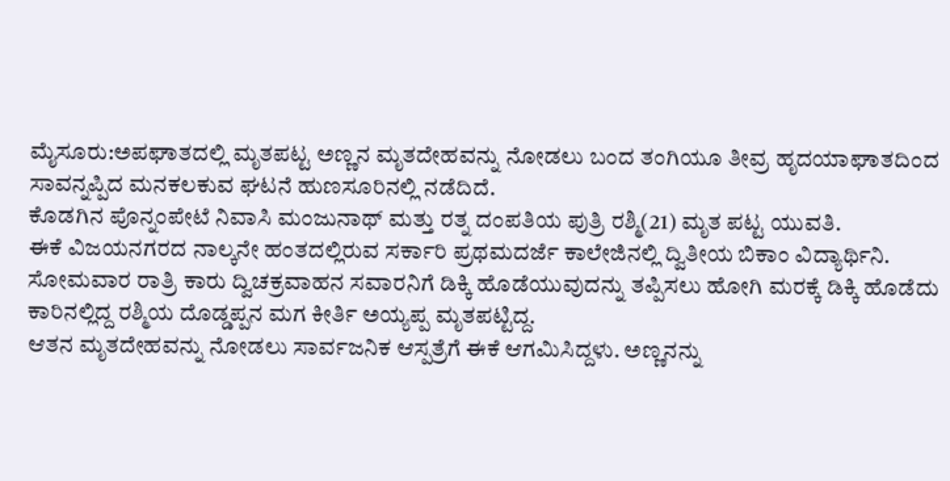ಮೈಸೂರು:ಅಪಘಾತದಲ್ಲಿ ಮೃತಪಟ್ಟ ಅಣ್ಣನ ಮೃತದೇಹವನ್ನು ನೋಡಲು ಬಂದ ತಂಗಿಯೂ ತೀವ್ರ ಹೃದಯಾಘಾತದಿಂದ ಸಾವನ್ನಪ್ಪಿದ ಮನಕಲಕುವ ಘಟನೆ ಹುಣಸೂರಿನಲ್ಲಿ ನಡೆದಿದೆ.
ಕೊಡಗಿನ ಪೊನ್ನಂಪೇಟೆ ನಿವಾಸಿ ಮಂಜುನಾಥ್ ಮತ್ತು ರತ್ನ ದಂಪತಿಯ ಪುತ್ರಿ ರಶ್ಮಿ(21) ಮೃತ ಪಟ್ಟ ಯುವತಿ.
ಈಕೆ ವಿಜಯನಗರದ ನಾಲ್ಕನೇ ಹಂತದಲ್ಲಿರುವ ಸರ್ಕಾರಿ ಪ್ರಥಮದರ್ಜೆ ಕಾಲೇಜಿನಲ್ಲಿ ದ್ವಿತೀಯ ಬಿಕಾಂ ವಿದ್ಯಾರ್ಥಿನಿ.
ಸೋಮವಾರ ರಾತ್ರಿ ಕಾರು ದ್ವಿಚಕ್ರವಾಹನ ಸವಾರನಿಗೆ ಡಿಕ್ಕಿ ಹೊಡೆಯುವುದನ್ನು ತಪ್ಪಿಸಲು ಹೋಗಿ ಮರಕ್ಕೆ ಡಿಕ್ಕಿ ಹೊಡೆದು ಕಾರಿನಲ್ಲಿದ್ದ ರಶ್ಮಿಯ ದೊಡ್ಡಪ್ಪನ ಮಗ ಕೀರ್ತಿ ಅಯ್ಯಪ್ಪ ಮೃತಪಟ್ಟಿದ್ದ.
ಆತನ ಮೃತದೇಹವನ್ನು ನೋಡಲು ಸಾರ್ವಜನಿಕ ಆಸ್ಪತ್ರೆಗೆ ಈಕೆ ಆಗಮಿಸಿದ್ದಳು. ಅಣ್ಣನನ್ನು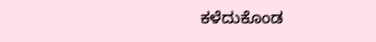ಕಳೆದುಕೊಂಡ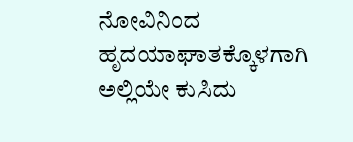ನೋವಿನಿಂದ ಹೃದಯಾಘಾತಕ್ಕೊಳಗಾಗಿ ಅಲ್ಲಿಯೇ ಕುಸಿದು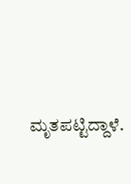ಮೃತಪಟ್ಟಿದ್ದಾಳೆ.